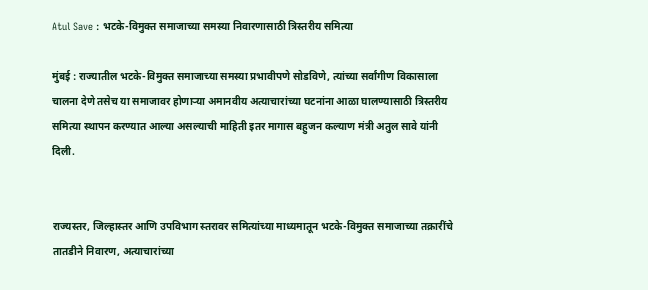Atul Save : भटके-विमुक्त समाजाच्या समस्या निवारणासाठी त्रिस्तरीय समित्या

मुंबई : राज्यातील भटके-विमुक्त समाजाच्या समस्या प्रभावीपणे सोडविणे, त्यांच्या सर्वांगीण विकासाला चालना देणे तसेच या समाजावर होणाऱ्या अमानवीय अत्याचारांच्या घटनांना आळा घालण्यासाठी त्रिस्तरीय समित्या स्थापन करण्यात आल्या असल्याची माहिती इतर मागास बहुजन कल्याण मंत्री अतुल सावे यांनी दिली.


राज्यस्तर, जिल्हास्तर आणि उपविभाग स्तरावर समित्यांच्या माध्यमातून भटके-विमुक्त समाजाच्या तक्रारींचे तातडीने निवारण, अत्याचारांच्या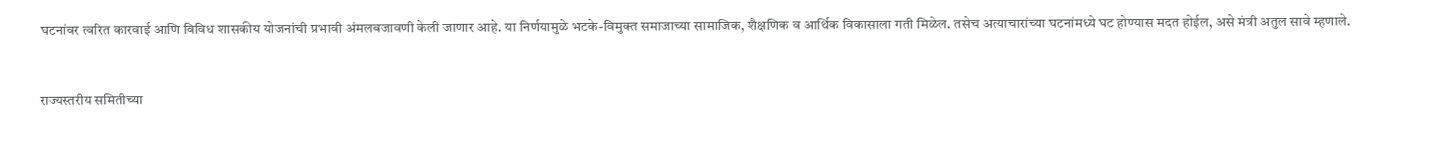घटनांवर त्वरित कारवाई आणि विविध शासकीय योजनांची प्रभावी अंमलबजावणी केली जाणार आहे. या निर्णयामुळे भटके-विमुक्त समाजाच्या सामाजिक, शैक्षणिक व आर्थिक विकासाला गती मिळेल. तसेच अत्याचारांच्या घटनांमध्ये घट होण्यास मदत होईल, असे मंत्री अतुल सावे म्हणाले.


राज्यस्तरीय समितीच्या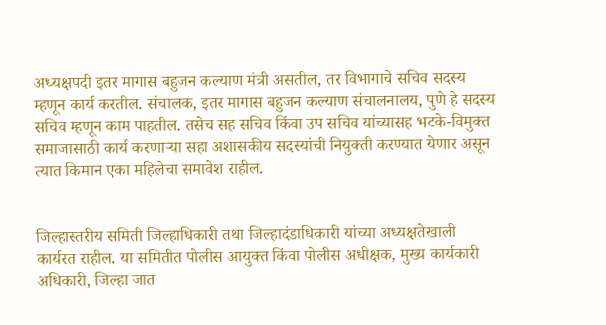अध्यक्षपदी इतर मागास बहुजन कल्याण मंत्री असतील, तर विभागाचे सचिव सदस्य म्हणून कार्य करतील. संचालक, इतर मागास बहुजन कल्याण संचालनालय, पुणे हे सदस्य सचिव म्हणून काम पाहतील. तसेच सह सचिव किंवा उप सचिव यांच्यासह भटके-विमुक्त समाजासाठी कार्य करणाऱ्या सहा अशासकीय सदस्यांची नियुक्ती करण्यात येणार असून त्यात किमान एका महिलेचा समावेश राहील.


जिल्हास्तरीय समिती जिल्हाधिकारी तथा जिल्हादंडाधिकारी यांच्या अध्यक्षतेखाली कार्यरत राहील. या समितीत पोलीस आयुक्त किंवा पोलीस अधीक्षक, मुख्य कार्यकारी अधिकारी, जिल्हा जात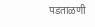पडताळणी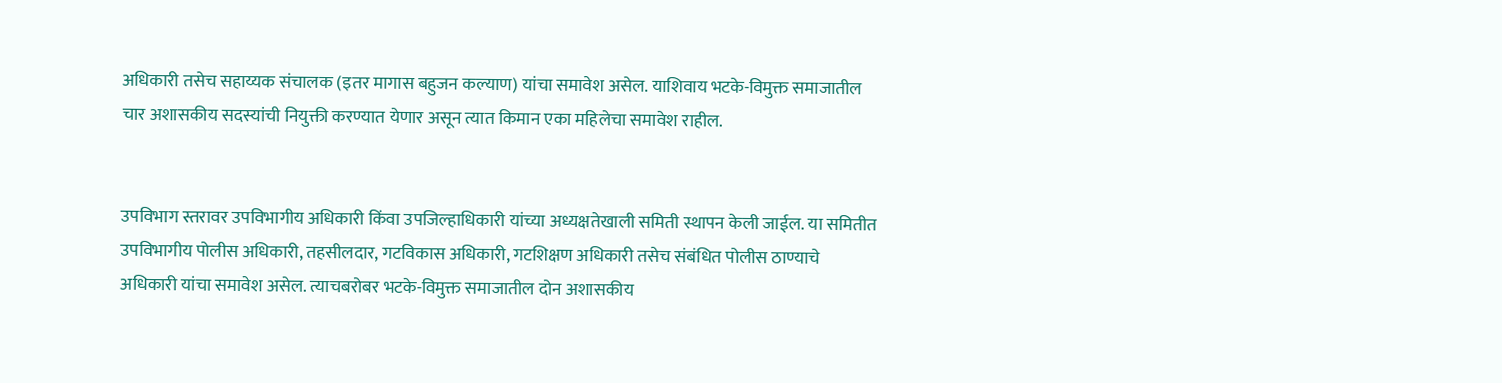अधिकारी तसेच सहाय्यक संचालक (इतर मागास बहुजन कल्याण) यांचा समावेश असेल. याशिवाय भटके-विमुक्त समाजातील चार अशासकीय सदस्यांची नियुक्ती करण्यात येणार असून त्यात किमान एका महिलेचा समावेश राहील.


उपविभाग स्तरावर उपविभागीय अधिकारी किंवा उपजिल्हाधिकारी यांच्या अध्यक्षतेखाली समिती स्थापन केली जाईल. या समितीत उपविभागीय पोलीस अधिकारी, तहसीलदार, गटविकास अधिकारी, गटशिक्षण अधिकारी तसेच संबंधित पोलीस ठाण्याचे अधिकारी यांचा समावेश असेल. त्याचबरोबर भटके-विमुक्त समाजातील दोन अशासकीय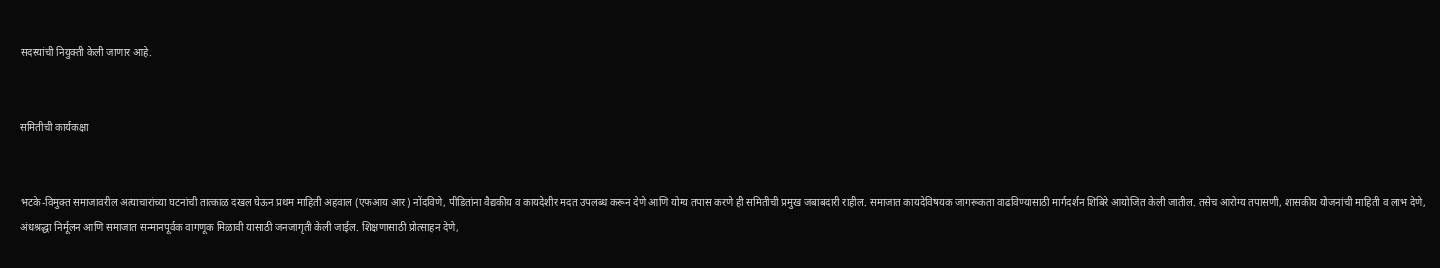सदस्यांची नियुक्ती केली जाणार आहे.


समितीची कार्यकक्षा


भटके-विमुक्त समाजावरील अत्याचारांच्या घटनांची तात्काळ दखल घेऊन प्रथम माहिती अहवाल (एफआय आर) नोंदविणे, पीडितांना वैद्यकीय व कायदेशीर मदत उपलब्ध करून देणे आणि योग्य तपास करणे ही समितीची प्रमुख जबाबदारी राहील. समाजात कायदेविषयक जागरूकता वाढविण्यासाठी मार्गदर्शन शिबिरे आयोजित केली जातील. तसेच आरोग्य तपासणी, शासकीय योजनांची माहिती व लाभ देणे, अंधश्रद्धा निर्मूलन आणि समाजात सन्मानपूर्वक वागणूक मिळावी यासाठी जनजागृती केली जाईल. शिक्षणासाठी प्रोत्साहन देणे,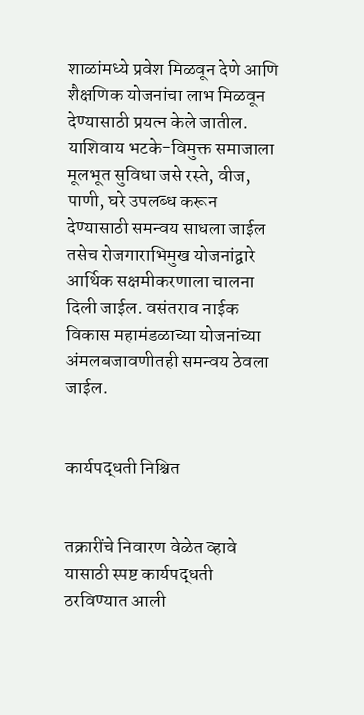शाळांमध्ये प्रवेश मिळवून देणे आणि शैक्षणिक योजनांचा लाभ मिळवून देण्यासाठी प्रयत्न केले जातील. याशिवाय भटके-विमुक्त समाजाला मूलभूत सुविधा जसे रस्ते, वीज, पाणी, घरे उपलब्ध करून देण्यासाठी समन्वय साधला जाईल तसेच रोजगाराभिमुख योजनांद्वारे आर्थिक सक्षमीकरणाला चालना दिली जाईल. वसंतराव नाईक विकास महामंडळाच्या योजनांच्या अंमलबजावणीतही समन्वय ठेवला जाईल.


कार्यपद्धती निश्चित


तक्रारींचे निवारण वेळेत व्हावे यासाठी स्पष्ट कार्यपद्धती ठरविण्यात आली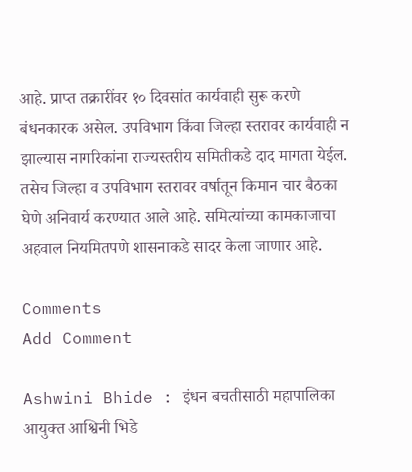आहे. प्राप्त तक्रारींवर १० दिवसांत कार्यवाही सुरू करणे बंधनकारक असेल. उपविभाग किंवा जिल्हा स्तरावर कार्यवाही न झाल्यास नागरिकांना राज्यस्तरीय समितीकडे दाद मागता येईल. तसेच जिल्हा व उपविभाग स्तरावर वर्षातून किमान चार बैठका घेणे अनिवार्य करण्यात आले आहे. समित्यांच्या कामकाजाचा अहवाल नियमितपणे शासनाकडे सादर केला जाणार आहे.

Comments
Add Comment

Ashwini Bhide : इंधन बचतीसाठी महापालिका आयुक्त आश्विनी भिडे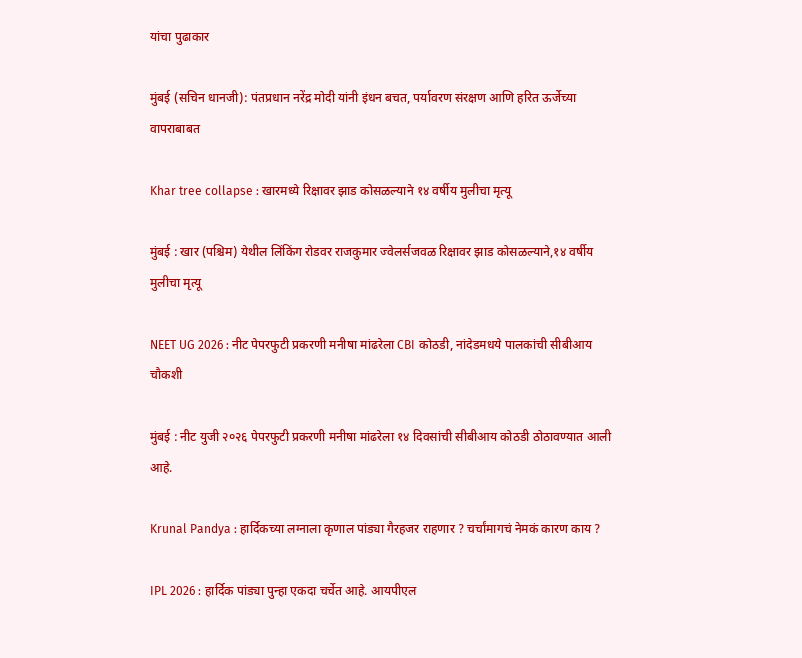यांचा पुढाकार

मुंबई (सचिन धानजी): पंतप्रधान नरेंद्र मोदी यांनी इंधन बचत, पर्यावरण संरक्षण आणि हरित ऊर्जेच्या वापराबाबत

Khar tree collapse : खारमध्ये रिक्षावर झाड कोसळल्याने १४ वर्षीय मुलीचा मृत्यू

मुंबई : खार (पश्चिम) येथील लिंकिंग रोडवर राजकुमार ज्वेलर्सजवळ रिक्षावर झाड कोसळल्याने,१४ वर्षीय मुलीचा मृत्यू

NEET UG 2026 : नीट पेपरफुटी प्रकरणी मनीषा मांढरेला CBI कोठडी, नांदेडमधये पालकांची सीबीआय चौकशी

मुंबई : नीट युजी २०२६ पेपरफुटी प्रकरणी मनीषा मांढरेला १४ दिवसांची सीबीआय कोठडी ठोठावण्यात आली आहे.

Krunal Pandya : हार्दिकच्या लग्नाला कृणाल पांड्या गैरहजर राहणार ? चर्चांमागचं नेमकं कारण काय ?

IPL 2026 : हार्दिक पांड्या पुन्हा एकदा चर्चेत आहे. आयपीएल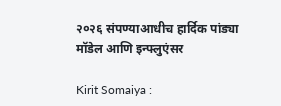२०२६ संपण्याआधीच हार्दिक पांड्या मॉडेल आणि इन्फ्लुएंसर

Kirit Somaiya :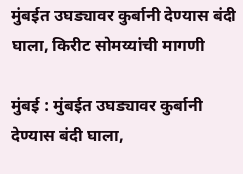मुंबईत उघड्यावर कुर्बानी देण्यास बंदी घाला, किरीट सोमय्यांची मागणी

मुंबई : मुंबईत उघड्यावर कुर्बानी देण्यास बंदी घाला,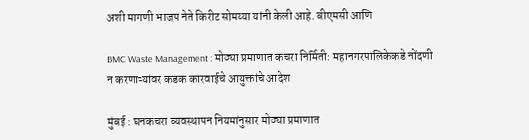अशी मागणी भाजप नेते किरीट सोमय्या यांनी केली आहे. बीएमसी आणि

BMC Waste Management : मोठ्या प्रमाणात कचरा निर्मिती: महानगरपालिकेकडे नोंदणी न करणाऱ्यांवर कडक कारवाईचे आयुक्तांचे आदेश

मुंबई : घनकचरा व्यवस्थापन नियमांनुसार मोठ्या प्रमाणात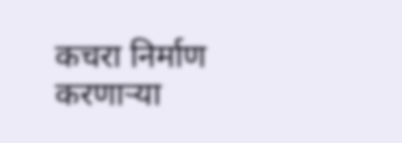कचरा निर्माण करणाऱ्या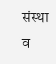संस्था व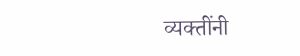व्यक्तींनी